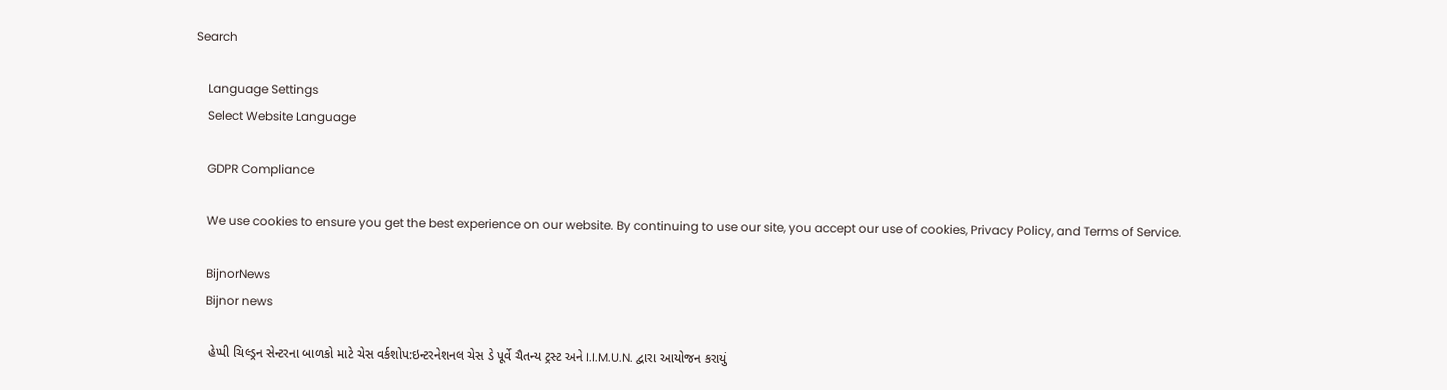Search

    Language Settings
    Select Website Language

    GDPR Compliance

    We use cookies to ensure you get the best experience on our website. By continuing to use our site, you accept our use of cookies, Privacy Policy, and Terms of Service.

    BijnorNews
    Bijnor news

    હેપ્પી ચિલ્ડ્રન સેન્ટરના બાળકો માટે ચેસ વર્કશોપ:ઇન્ટરનેશનલ ચેસ ડે પૂર્વે ચૈતન્ય ટ્રસ્ટ અને I.I.M.U.N. દ્વારા આયોજન કરાયું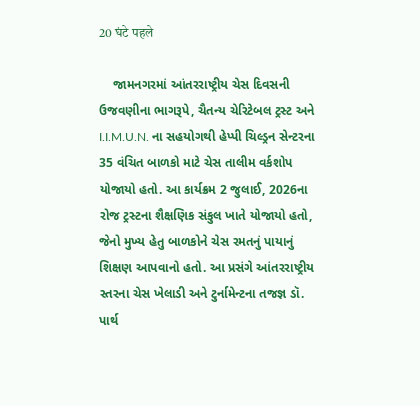20 घंटे पहले

    જામનગરમાં આંતરરાષ્ટ્રીય ચેસ દિવસની ઉજવણીના ભાગરૂપે, ચૈતન્ય ચેરિટેબલ ટ્રસ્ટ અને I.I.M.U.N. ના સહયોગથી હેપ્પી ચિલ્ડ્રન સેન્ટરના 35 વંચિત બાળકો માટે ચેસ તાલીમ વર્કશોપ યોજાયો હતો. આ કાર્યક્રમ 2 જુલાઈ, 2026ના રોજ ટ્રસ્ટના શૈક્ષણિક સંકુલ ખાતે યોજાયો હતો, જેનો મુખ્ય હેતુ બાળકોને ચેસ રમતનું પાયાનું શિક્ષણ આપવાનો હતો. આ પ્રસંગે આંતરરાષ્ટ્રીય સ્તરના ચેસ ખેલાડી અને ટુર્નામેન્ટના તજજ્ઞ ડૉ. પાર્થ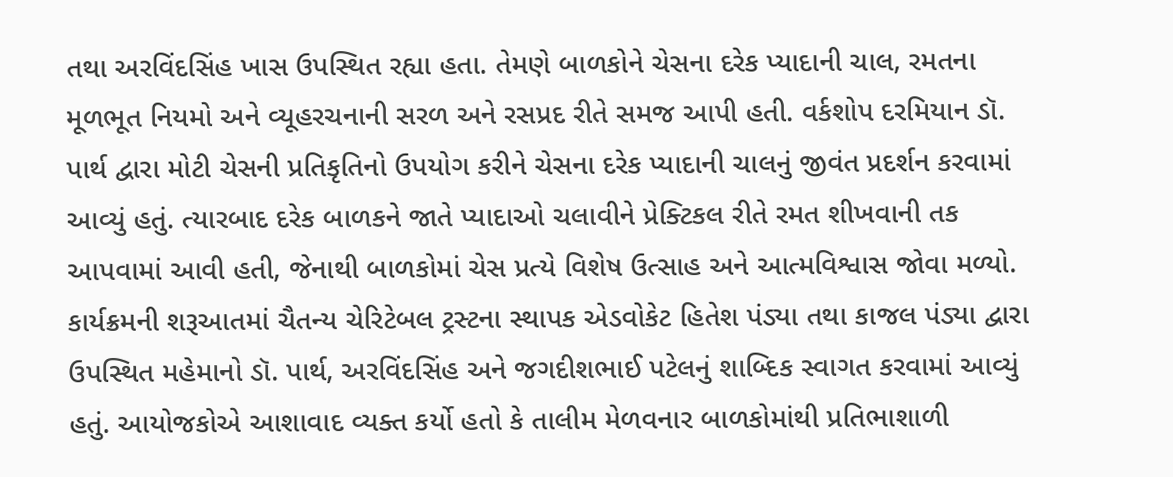તથા અરવિંદસિંહ ખાસ ઉપસ્થિત રહ્યા હતા. તેમણે બાળકોને ચેસના દરેક પ્યાદાની ચાલ, રમતના મૂળભૂત નિયમો અને વ્યૂહરચનાની સરળ અને રસપ્રદ રીતે સમજ આપી હતી. વર્કશોપ દરમિયાન ડૉ. પાર્થ દ્વારા મોટી ચેસની પ્રતિકૃતિનો ઉપયોગ કરીને ચેસના દરેક પ્યાદાની ચાલનું જીવંત પ્રદર્શન કરવામાં આવ્યું હતું. ત્યારબાદ દરેક બાળકને જાતે પ્યાદાઓ ચલાવીને પ્રેક્ટિકલ રીતે રમત શીખવાની તક આપવામાં આવી હતી, જેનાથી બાળકોમાં ચેસ પ્રત્યે વિશેષ ઉત્સાહ અને આત્મવિશ્વાસ જોવા મળ્યો. કાર્યક્રમની શરૂઆતમાં ચૈતન્ય ચેરિટેબલ ટ્રસ્ટના સ્થાપક એડવોકેટ હિતેશ પંડ્યા તથા કાજલ પંડ્યા દ્વારા ઉપસ્થિત મહેમાનો ડૉ. પાર્થ, અરવિંદસિંહ અને જગદીશભાઈ પટેલનું શાબ્દિક સ્વાગત કરવામાં આવ્યું હતું. આયોજકોએ આશાવાદ વ્યક્ત કર્યો હતો કે તાલીમ મેળવનાર બાળકોમાંથી પ્રતિભાશાળી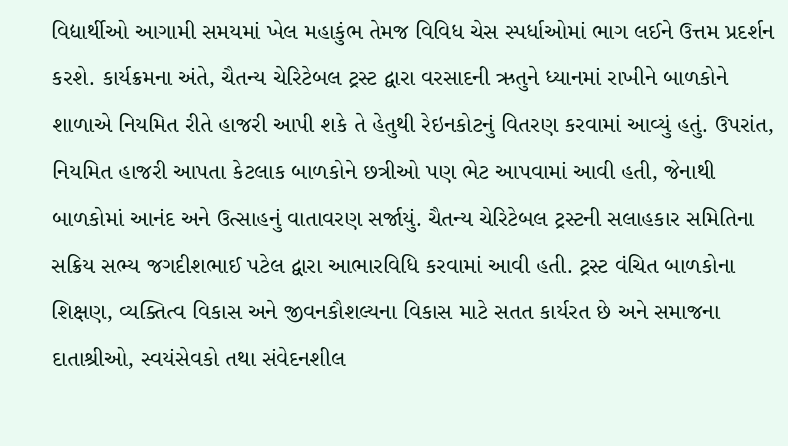વિદ્યાર્થીઓ આગામી સમયમાં ખેલ મહાકુંભ તેમજ વિવિધ ચેસ સ્પર્ધાઓમાં ભાગ લઈને ઉત્તમ પ્રદર્શન કરશે. કાર્યક્રમના અંતે, ચૈતન્ય ચેરિટેબલ ટ્રસ્ટ દ્વારા વરસાદની ઋતુને ધ્યાનમાં રાખીને બાળકોને શાળાએ નિયમિત રીતે હાજરી આપી શકે તે હેતુથી રેઇનકોટનું વિતરણ કરવામાં આવ્યું હતું. ઉપરાંત, નિયમિત હાજરી આપતા કેટલાક બાળકોને છત્રીઓ પણ ભેટ આપવામાં આવી હતી, જેનાથી બાળકોમાં આનંદ અને ઉત્સાહનું વાતાવરણ સર્જાયું. ચૈતન્ય ચેરિટેબલ ટ્રસ્ટની સલાહકાર સમિતિના સક્રિય સભ્ય જગદીશભાઈ પટેલ દ્વારા આભારવિધિ કરવામાં આવી હતી. ટ્રસ્ટ વંચિત બાળકોના શિક્ષણ, વ્યક્તિત્વ વિકાસ અને જીવનકૌશલ્યના વિકાસ માટે સતત કાર્યરત છે અને સમાજના દાતાશ્રીઓ, સ્વયંસેવકો તથા સંવેદનશીલ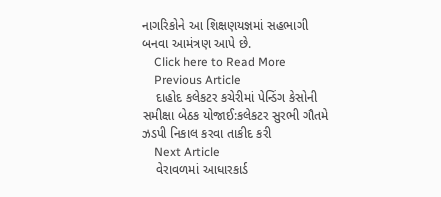નાગરિકોને આ શિક્ષણયજ્ઞમાં સહભાગી બનવા આમંત્રણ આપે છે.
    Click here to Read More
    Previous Article
    દાહોદ કલેકટર કચેરીમાં પેન્ડિંગ કેસોની સમીક્ષા બેઠક યોજાઈ:કલેકટર સુરભી ગૌતમે ઝડપી નિકાલ કરવા તાકીદ કરી
    Next Article
    વેરાવળમાં આધારકાર્ડ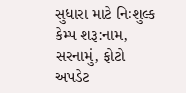સુધારા માટે નિઃશુલ્ક કેમ્પ શરૂ:નામ, સરનામું, ફોટો અપડેટ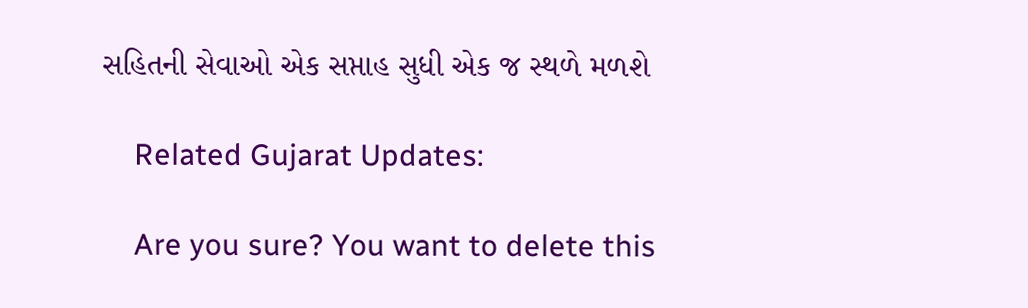સહિતની સેવાઓ એક સપ્તાહ સુધી એક જ સ્થળે મળશે

    Related Gujarat Updates:

    Are you sure? You want to delete this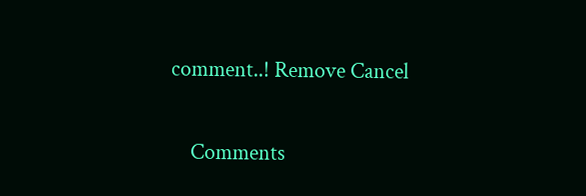comment..! Remove Cancel

    Comments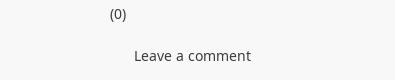(0)

      Leave a comment